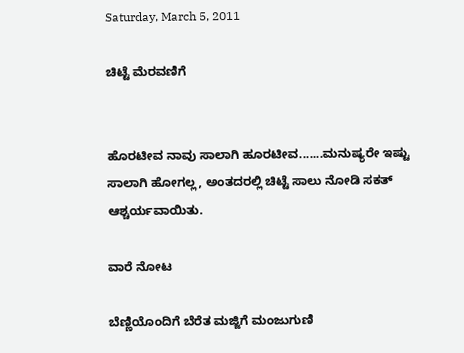Saturday, March 5, 2011

ಚಿಟ್ಟೆ ಮೆರವಣಿಗೆ


ಹೊರಟೀವ ನಾವು ಸಾಲಾಗಿ ಹೂರಟೀವ.......ಮನುಷ್ಯರೇ ಇಷ್ಟು ಸಾಲಾಗಿ ಹೋಗಲ್ಲ, ಅಂತದರಲ್ಲಿ ಚಿಟ್ಟೆ ಸಾಲು ನೋಡಿ ಸಕತ್ ಆಶ್ಚರ್ಯವಾಯಿತು.

ವಾರೆ ನೋಟ

ಬೆಣ್ಣಿಯೊಂದಿಗೆ ಬೆರೆತ ಮಜ್ಜಿಗೆ ಮಂಜುಗುಣಿ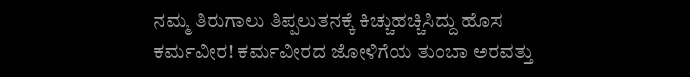ನಮ್ಮ ತಿರುಗಾಲು ತಿಪ್ಪಲುತನಕ್ಕೆ ಕಿಚ್ಚುಹಚ್ಚಿಸಿದ್ದು ಹೊಸ ಕರ್ಮವೀರ! ಕರ್ಮವೀರದ ಜೋಳಿಗೆಯ ತುಂಬಾ ಅರವತ್ತು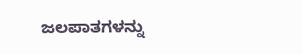ಜಲಪಾತಗಳನ್ನು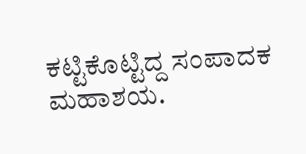ಕಟ್ಟಿಕೊಟ್ಟಿದ್ದ ಸಂಪಾದಕ ಮಹಾಶಯ.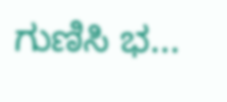ಗುಣಿಸಿ ಭ...